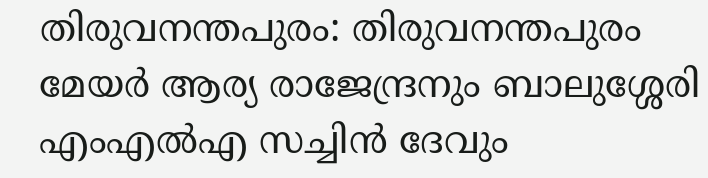തിരുവനന്തപുരം: തിരുവനന്തപുരം മേയർ ആര്യ രാജേന്ദ്രനും ബാലുശ്ശേരി എംഎൽഎ സച്ചിൻ ദേവും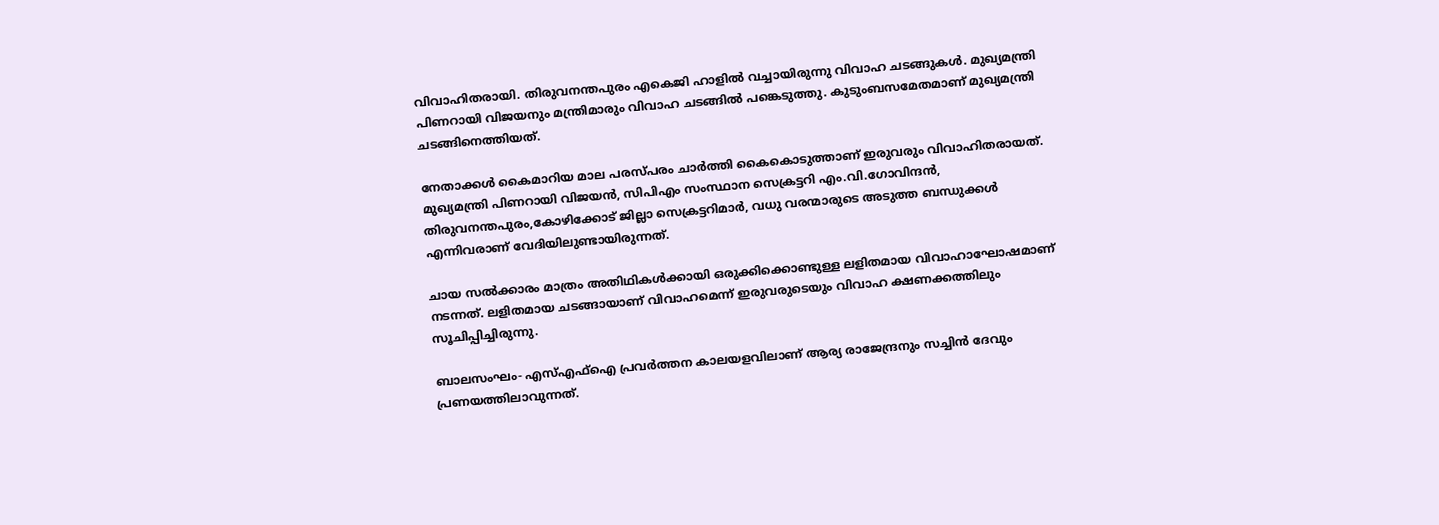വിവാഹിതരായി. തിരുവനന്തപുരം എകെജി ഹാളില്‍ വച്ചായിരുന്നു വിവാഹ ചടങ്ങുകൾ. മുഖ്യമന്ത്രി പിണറായി വിജയനും മന്ത്രിമാരും വിവാഹ ചടങ്ങില്‍ പങ്കെടുത്തു. കുടുംബസമേതമാണ് മുഖ്യമന്ത്രി ചടങ്ങിനെത്തിയത്.

നേതാക്കൾ കൈമാറിയ മാല പരസ്പരം ചാർത്തി കൈകൊടുത്താണ് ഇരുവരും വിവാഹിതരായത്. മുഖ്യമന്ത്രി പിണറായി വിജയൻ, സിപിഎം സംസ്ഥാന സെക്രട്ടറി എം.വി.ഗോവിന്ദൻ, തിരുവനന്തപുരം,കോഴിക്കോട് ജില്ലാ സെക്രട്ടറിമാർ, വധു വരന്മാരുടെ അടുത്ത ബന്ധുക്കൾ എന്നിവരാണ് വേദിയിലുണ്ടായിരുന്നത്.

ചായ സൽക്കാരം മാത്രം അതിഥികൾക്കായി ഒരുക്കിക്കൊണ്ടുള്ള ലളിതമായ വിവാഹാഘോഷമാണ് നടന്നത്. ലളിതമായ ചടങ്ങായാണ് വിവാഹമെന്ന് ഇരുവരുടെയും വിവാഹ ക്ഷണക്കത്തിലും സൂചിപ്പിച്ചിരുന്നു.

ബാലസംഘം- എസ്എഫ്ഐ പ്രവർത്തന കാലയളവിലാണ് ആര്യ രാജേന്ദ്രനും സച്ചിൻ ദേവും പ്രണയത്തിലാവുന്നത്.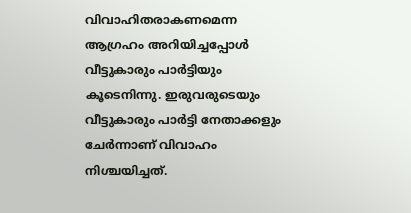വിവാഹിതരാകണമെന്ന ആഗ്രഹം അറിയിച്ചപ്പോൾ വീട്ടുകാരും പാർട്ടിയും കൂടെനിന്നു. ഇരുവരുടെയും വീട്ടുകാരും പാർട്ടി നേതാക്കളും ചേർന്നാണ് വിവാഹം നിശ്ചയിച്ചത്.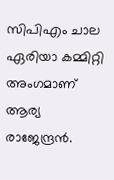സിപിഎം ചാല ഏരിയാ കമ്മിറ്റി അംഗമാണ് ആര്യ രാജേന്ദ്രൻ.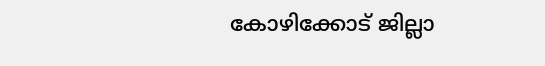കോഴിക്കോട് ജില്ലാ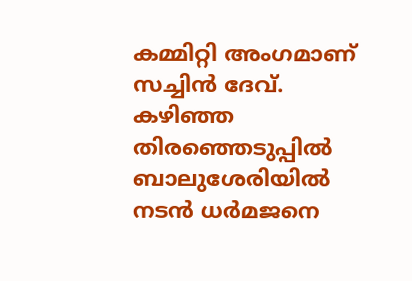കമ്മിറ്റി അംഗമാണ് സച്ചിൻ ദേവ്. കഴിഞ്ഞ തിരഞ്ഞെടുപ്പിൽ ബാലുശേരിയിൽ നടൻ ധർമജനെ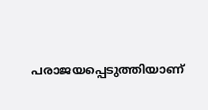പരാജയപ്പെടുത്തിയാണ്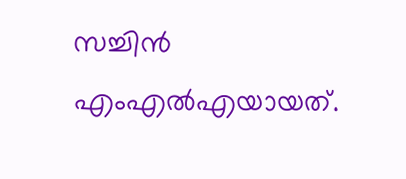സച്ചിൻ എംഎൽഎയായത്.